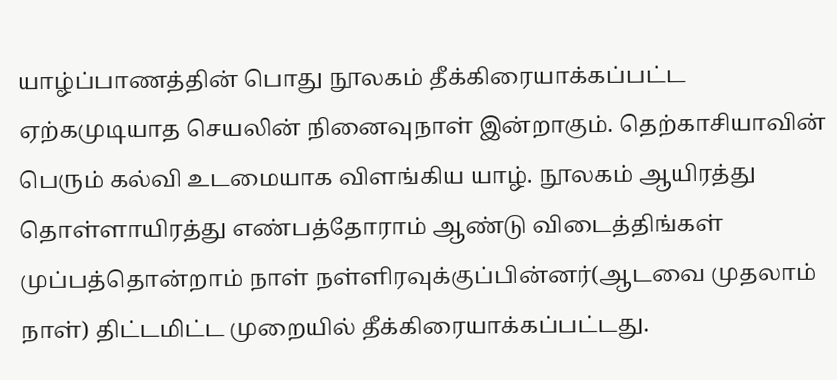யாழ்ப்பாணத்தின் பொது நூலகம் தீக்கிரையாக்கப்பட்ட ஏற்கமுடியாத செயலின் நினைவுநாள் இன்றாகும். தெற்காசியாவின் பெரும் கல்வி உடமையாக விளங்கிய யாழ். நூலகம் ஆயிரத்து தொள்ளாயிரத்து எண்பத்தோராம் ஆண்டு விடைத்திங்கள் முப்பத்தொன்றாம் நாள் நள்ளிரவுக்குப்பின்னர்(ஆடவை முதலாம் நாள்) திட்டமிட்ட முறையில் தீக்கிரையாக்கப்பட்டது.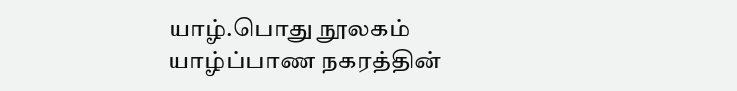யாழ்.பொது நூலகம் யாழ்ப்பாண நகரத்தின்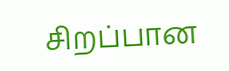சிறப்பான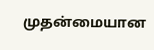முதன்மையான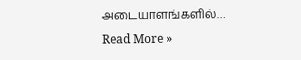அடையாளங்களில்…
Read More »